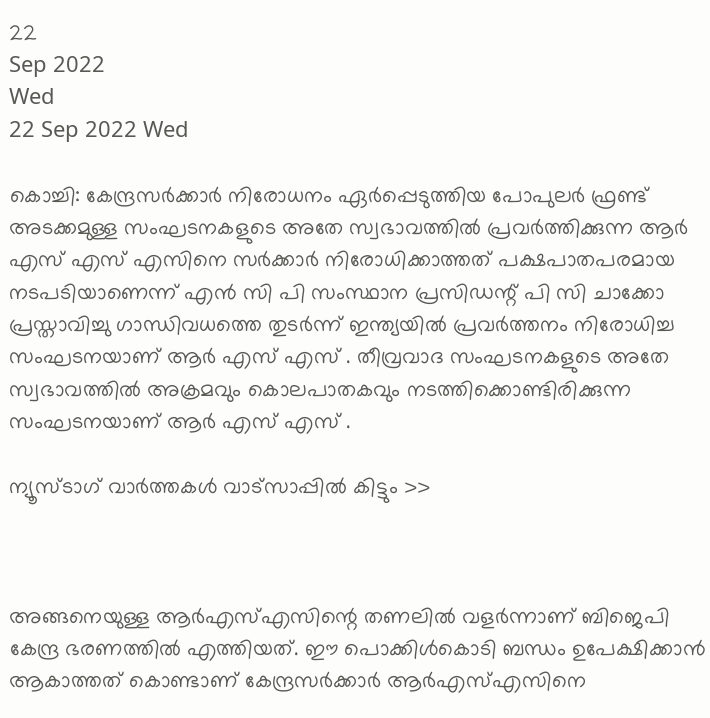22
Sep 2022
Wed
22 Sep 2022 Wed

കൊച്ചി: കേന്ദ്രസർക്കാർ നിരോധനം ഏർപ്പെടുത്തിയ പോപുലർ ഫ്രണ്ട് അടക്കമുള്ള സംഘടനകളുടെ അതേ സ്വഭാവത്തിൽ പ്രവർത്തിക്കുന്ന ആർ എസ് എസ് എസിനെ സർക്കാർ നിരോധിക്കാത്തത് പക്ഷപാതപരമായ നടപടിയാണെന്ന് എൻ സി പി സംസ്ഥാന പ്രസിഡന്റ് പി സി ചാക്കോ പ്രസ്താവിച്ചു ഗാന്ധിവധത്തെ തുടർന്ന് ഇന്ത്യയിൽ പ്രവർത്തനം നിരോധിച്ച സംഘടനയാണ് ആർ എസ് എസ് . തീവ്രവാദ സംഘടനകളുടെ അതേ സ്വഭാവത്തിൽ അക്രമവും കൊലപാതകവും നടത്തിക്കൊണ്ടിരിക്കുന്ന സംഘടനയാണ് ആർ എസ് എസ് .

ന്യൂസ്ടാഗ് വാര്‍ത്തകള്‍ വാട്‌സാപ്പില്‍ കിട്ടും >>



അങ്ങനെയുള്ള ആർഎസ്എസിന്റെ തണലിൽ വളർന്നാണ് ബിജെപി കേന്ദ്ര ഭരണത്തിൽ എത്തിയത്. ഈ പൊക്കിൾകൊടി ബന്ധം ഉപേക്ഷിക്കാൻ ആകാത്തത് കൊണ്ടാണ് കേന്ദ്രസർക്കാർ ആർഎസ്എസിനെ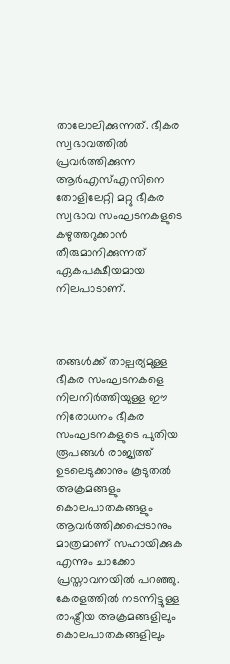താലോലിക്കുന്നത്. ഭീകര സ്വഭാവത്തിൽ പ്രവർത്തിക്കുന്ന ആർഎസ്എസിനെ തോളിലേറ്റി മറ്റു ഭീകര സ്വഭാവ സംഘടനകളുടെ കഴുത്തറുക്കാൻ തീരുമാനിക്കുന്നത് ഏകപക്ഷീയമായ നിലപാടാണ്.



തങ്ങൾക്ക് താല്പര്യമുള്ള ഭീകര സംഘടനകളെ നിലനിർത്തിയുള്ള ഈ നിരോധനം ഭീകര സംഘടനകളുടെ പുതിയ രൂപങ്ങൾ രാജ്യത്ത് ഉടലെടുക്കാനും കൂടുതൽ അക്രമങ്ങളും കൊലപാതകങ്ങളും ആവർത്തിക്കപ്പെടാനും മാത്രമാണ് സഹായിക്കുക എന്നും ചാക്കോ പ്രസ്താവനയിൽ പറഞ്ഞു. കേരളത്തിൽ നടന്നിട്ടുള്ള രാഷ്ട്രീയ അക്രമങ്ങളിലും കൊലപാതകങ്ങളിലും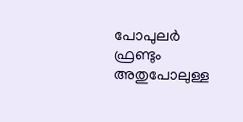പോപുലർ ഫ്രണ്ടും അതുപോലുള്ള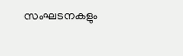സംഘടനകളും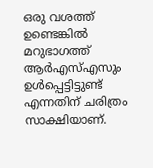ഒരു വശത്ത് ഉണ്ടെങ്കിൽ മറുഭാഗത്ത് ആർഎസ്എസും ഉൾപ്പെട്ടിട്ടുണ്ട് എന്നതിന് ചരിത്രം സാക്ഷിയാണ്.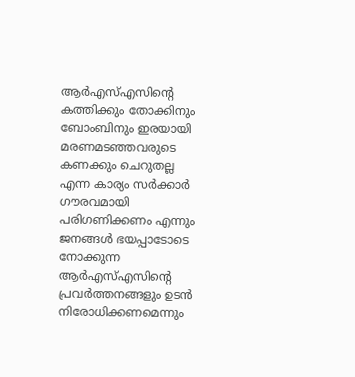ആർഎസ്എസിന്റെ കത്തിക്കും തോക്കിനും ബോംബിനും ഇരയായി മരണമടഞ്ഞവരുടെ കണക്കും ചെറുതല്ല എന്ന കാര്യം സർക്കാർ ഗൗരവമായി പരിഗണിക്കണം എന്നും ജനങ്ങൾ ഭയപ്പാടോടെ നോക്കുന്ന ആർഎസ്എസിന്റെ പ്രവർത്തനങ്ങളും ഉടൻ നിരോധിക്കണമെന്നും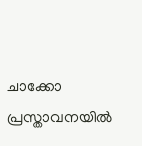ചാക്കോ പ്രസ്താവനയിൽ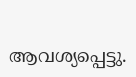ആവശ്യപ്പെട്ടു.